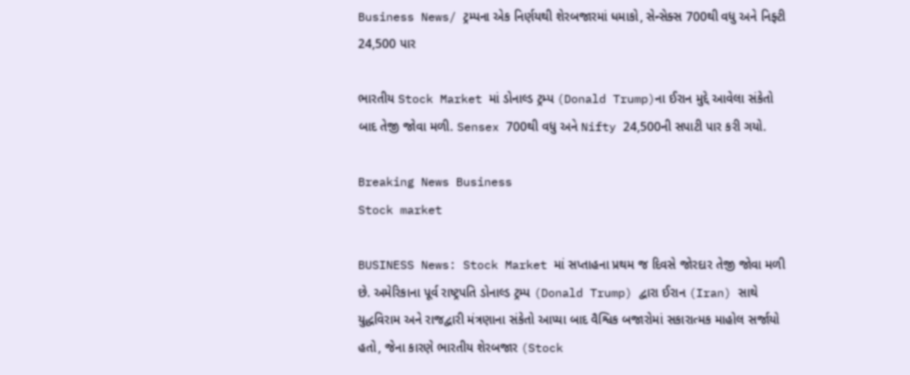Business News/ ટ્રમ્પના એક નિર્ણયથી શેરબજારમાં ધમાકો, સેન્સેક્સ 700થી વધુ અને નિફ્ટી 24,500 પાર

ભારતીય Stock Market માં ડોનાલ્ડ ટ્રમ્પ (Donald Trump)ના ઈરાન મુદ્દે આવેલા સંકેતો બાદ તેજી જોવા મળી. Sensex 700થી વધુ અને Nifty 24,500ની સપાટી પાર કરી ગયો.

Breaking News Business
Stock market

BUSINESS News: Stock Market માં સપ્તાહના પ્રથમ જ દિવસે જોરદાર તેજી જોવા મળી છે. અમેરિકાના પૂર્વ રાષ્ટ્રપતિ ડોનાલ્ડ ટ્રમ્પ (Donald Trump) દ્વારા ઈરાન (Iran) સાથે યુદ્ધવિરામ અને રાજદ્વારી મંત્રણાના સંકેતો આપ્યા બાદ વૈશ્વિક બજારોમાં સકારાત્મક માહોલ સર્જાયો હતો, જેના કારણે ભારતીય શેરબજાર (Stock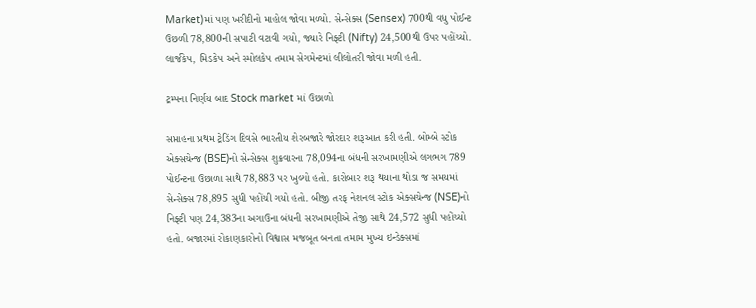Market)માં પણ ખરીદીનો માહોલ જોવા મળ્યો. સેન્સેક્સ (Sensex) 700થી વધુ પોઈન્ટ ઉછળી 78,800ની સપાટી વટાવી ગયો, જ્યારે નિફ્ટી (Nifty) 24,500થી ઉપર પહોંચ્યો. લાર્જકેપ, મિડકેપ અને સ્મોલકેપ તમામ સેગમેન્ટમાં લીલોતરી જોવા મળી હતી.

ટ્રમ્પના નિર્ણય બાદ Stock market માં ઉછાળો

સપ્તાહના પ્રથમ ટ્રેડિંગ દિવસે ભારતીય શેરબજારે જોરદાર શરૂઆત કરી હતી. બોમ્બે સ્ટોક એક્સચેન્જ (BSE)નો સેન્સેક્સ શુક્રવારના 78,094ના બંધની સરખામણીએ લગભગ 789 પોઈન્ટના ઉછાળા સાથે 78,883 પર ખુલ્યો હતો. કારોબાર શરૂ થયાના થોડા જ સમયમાં સેન્સેક્સ 78,895 સુધી પહોંચી ગયો હતો. બીજી તરફ નેશનલ સ્ટોક એક્સચેન્જ (NSE)નો નિફ્ટી પણ 24,383ના અગાઉના બંધની સરખામણીએ તેજી સાથે 24,572 સુધી પહોંચ્યો હતો. બજારમાં રોકાણકારોનો વિશ્વાસ મજબૂત બનતા તમામ મુખ્ય ઇન્ડેક્સમાં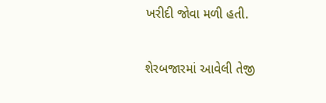ખરીદી જોવા મળી હતી.

શેરબજારમાં આવેલી તેજી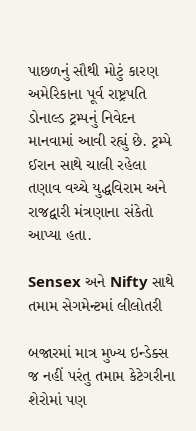પાછળનું સૌથી મોટું કારણ અમેરિકાના પૂર્વ રાષ્ટ્રપતિ ડોનાલ્ડ ટ્રમ્પનું નિવેદન માનવામાં આવી રહ્યું છે. ટ્રમ્પે ઈરાન સાથે ચાલી રહેલા તણાવ વચ્ચે યુદ્ધવિરામ અને રાજદ્વારી મંત્રણાના સંકેતો આપ્યા હતા.

Sensex અને Nifty સાથે તમામ સેગમેન્ટમાં લીલોતરી

બજારમાં માત્ર મુખ્ય ઇન્ડેક્સ જ નહીં પરંતુ તમામ કેટેગરીના શેરોમાં પણ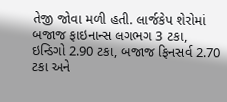તેજી જોવા મળી હતી. લાર્જકેપ શેરોમાં બજાજ ફાઇનાન્સ લગભગ 3 ટકા, ઇન્ડિગો 2.90 ટકા, બજાજ ફિનસર્વ 2.70 ટકા અને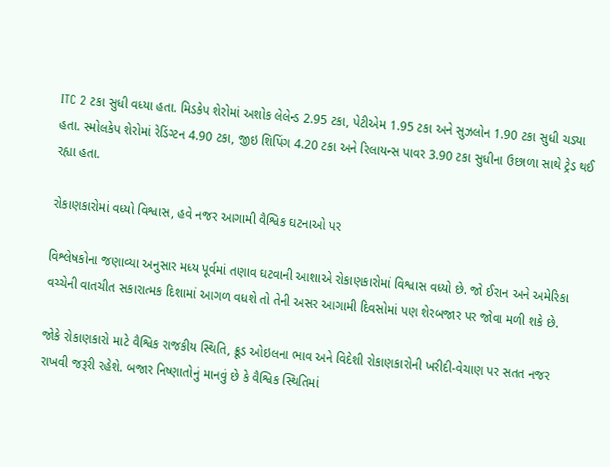ITC 2 ટકા સુધી વધ્યા હતા. મિડકેપ શેરોમાં અશોક લેલેન્ડ 2.95 ટકા, પેટીએમ 1.95 ટકા અને સુઝલોન 1.90 ટકા સુધી ચડ્યા હતા. સ્મોલકેપ શેરોમાં રેડિંગ્ટન 4.90 ટકા, જીઇ શિપિંગ 4.20 ટકા અને રિલાયન્સ પાવર 3.90 ટકા સુધીના ઉછાળા સાથે ટ્રેડ થઈ રહ્યા હતા.

રોકાણકારોમાં વધ્યો વિશ્વાસ, હવે નજર આગામી વૈશ્વિક ઘટનાઓ પર

વિશ્લેષકોના જણાવ્યા અનુસાર મધ્ય પૂર્વમાં તણાવ ઘટવાની આશાએ રોકાણકારોમાં વિશ્વાસ વધ્યો છે. જો ઈરાન અને અમેરિકા વચ્ચેની વાતચીત સકારાત્મક દિશામાં આગળ વધશે તો તેની અસર આગામી દિવસોમાં પણ શેરબજાર પર જોવા મળી શકે છે.

જોકે રોકાણકારો માટે વૈશ્વિક રાજકીય સ્થિતિ, ક્રૂડ ઓઇલના ભાવ અને વિદેશી રોકાણકારોની ખરીદી-વેચાણ પર સતત નજર રાખવી જરૂરી રહેશે. બજાર નિષ્ણાતોનું માનવું છે કે વૈશ્વિક સ્થિતિમાં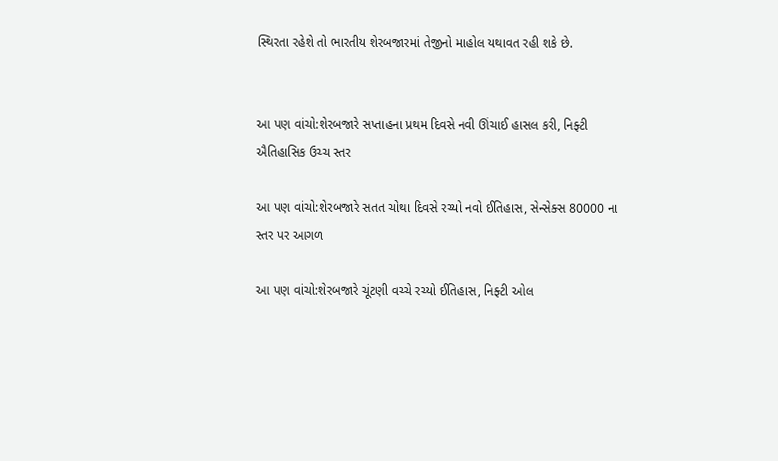સ્થિરતા રહેશે તો ભારતીય શેરબજારમાં તેજીનો માહોલ યથાવત રહી શકે છે.


આ પણ વાંચો:શેરબજારે સપ્તાહના પ્રથમ દિવસે નવી ઊંચાઈ હાસલ કરી, નિફ્ટી ઐતિહાસિક ઉચ્ચ સ્તર

આ પણ વાંચો:શેરબજારે સતત ચોથા દિવસે રચ્યો નવો ઈતિહાસ, સેન્સેક્સ 80000 ના સ્તર પર આગળ

આ પણ વાંચો:શેરબજારે ચૂંટણી વચ્ચે રચ્યો ઈતિહાસ, નિફ્ટી ઓલ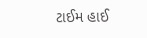ટાઈમ હાઈ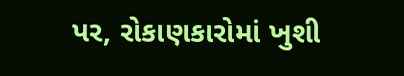પર, રોકાણકારોમાં ખુશી